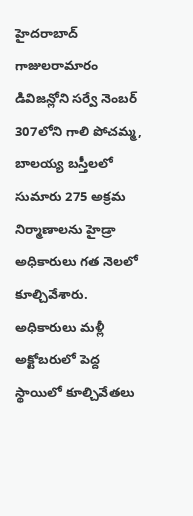హైదరాబాద్
గాజులరామారం డివిజన్లోని సర్వే నెంబర్ 307లోని గాలి పోచమ్మ, బాలయ్య బస్తీలలో సుమారు 275 అక్రమ నిర్మాణాలను హైడ్రా అధికారులు గత నెలలో కూల్చివేశారు. అధికారులు మళ్లీ అక్టోబరులో పెద్ద స్థాయిలో కూల్చివేతలు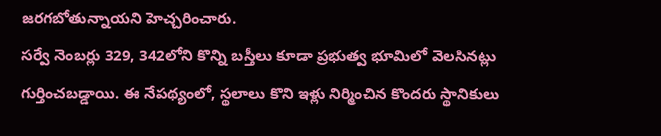జరగబోతున్నాయని హెచ్చరించారు.
సర్వే నెంబర్లు 329, 342లోని కొన్ని బస్తీలు కూడా ప్రభుత్వ భూమిలో వెలసినట్లు గుర్తించబడ్డాయి. ఈ నేపథ్యంలో, స్థలాలు కొని ఇళ్లు నిర్మించిన కొందరు స్థానికులు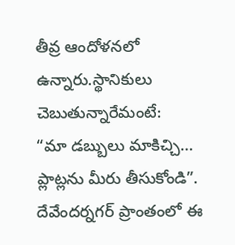తీవ్ర ఆందోళనలో ఉన్నారు.స్థానికులు చెబుతున్నారేమంటే:
“మా డబ్బులు మాకిచ్చి… ప్లాట్లను మీరు తీసుకోండి”. దేవేందర్నగర్ ప్రాంతంలో ఈ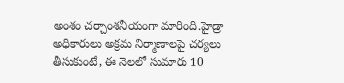అంశం చర్చాంశనీయంగా మారింది.హైడ్రా అధికారులు అక్రమ నిర్మాణాలపై చర్యలు తీసుకుంటే, ఈ నెలలో సుమారు 10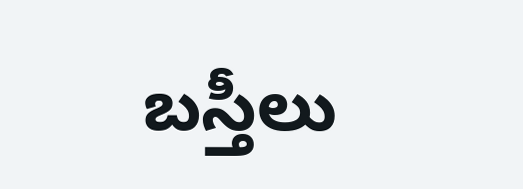బస్తీలు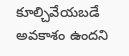కూల్చివేయబడే అవకాశం ఉందని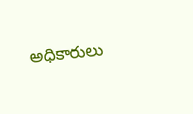అధికారులు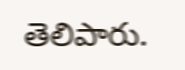తెలిపారు.